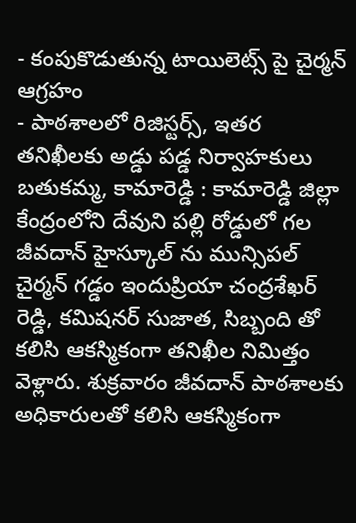- కంపుకొడుతున్న టాయిలెట్స్ పై చైర్మన్ ఆగ్రహం
- పాఠశాలలో రిజిస్టర్స్, ఇతర తనిఖీలకు అడ్డు పడ్డ నిర్వాహకులు
బతుకమ్మ, కామారెడ్డి : కామారెడ్డి జిల్లా కేంద్రంలోని దేవుని పల్లి రోడ్డులో గల జీవదాన్ హైస్కూల్ ను మున్సిపల్ చైర్మన్ గడ్డం ఇందుప్రియా చంద్రశేఖర్ రెడ్డి, కమిషనర్ సుజాత, సిబ్బంది తో కలిసి ఆకస్మికంగా తనిఖీల నిమిత్తం వెళ్లారు. శుక్రవారం జీవదాన్ పాఠశాలకు అధికారులతో కలిసి ఆకస్మికంగా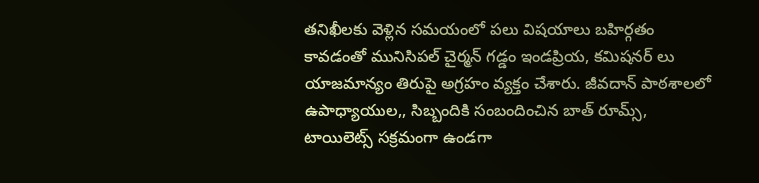తనిఖీలకు వెళ్లిన సమయంలో పలు విషయాలు బహిర్గతం కావడంతో మునిసిపల్ చైర్మన్ గడ్డం ఇండప్రియ, కమిషనర్ లు యాజమాన్యం తిరుపై అగ్రహం వ్యక్తం చేశారు. జీవదాన్ పాఠశాలలో ఉపాధ్యాయుల,, సిబ్బందికి సంబందించిన బాత్ రూమ్స్, టాయిలెట్స్ సక్రమంగా ఉండగా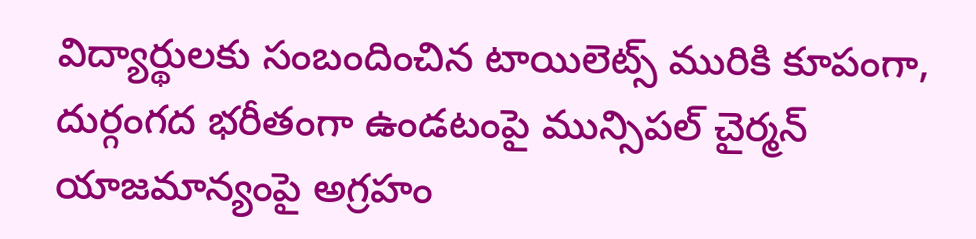విద్యార్థులకు సంబందించిన టాయిలెట్స్ మురికి కూపంగా, దుర్గంగద భరీతంగా ఉండటంపై మున్సిపల్ చైర్మన్ యాజమాన్యంపై అగ్రహం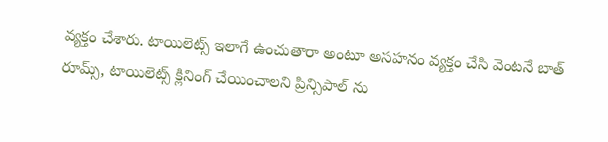వ్యక్తం చేశారు. టాయిలెట్స్ ఇలాగే ఉంచుతారా అంటూ అసహనం వ్యక్తం చేసి వెంటనే బాత్ రూమ్స్, టాయిలెట్స్ క్లినింగ్ చేయించాలని ప్రిన్సిపాల్ ను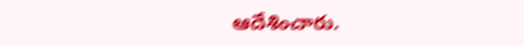ఆదేశించారు.